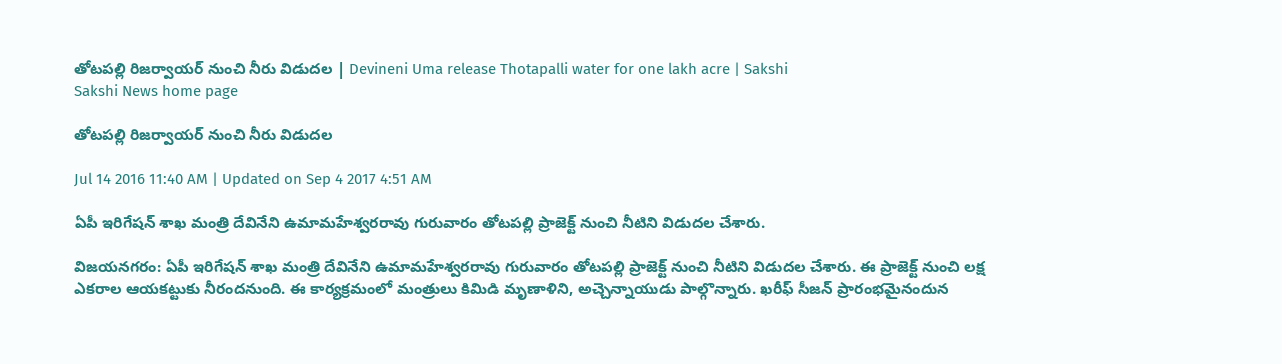తోటపల్లి రిజర్వాయర్ నుంచి నీరు విడుదల | Devineni Uma release Thotapalli water for one lakh acre | Sakshi
Sakshi News home page

తోటపల్లి రిజర్వాయర్ నుంచి నీరు విడుదల

Jul 14 2016 11:40 AM | Updated on Sep 4 2017 4:51 AM

ఏపీ ఇరిగేషన్ శాఖ మంత్రి దేవినేని ఉమామహేశ్వరరావు గురువారం తోటపల్లి ప్రాజెక్ట్ నుంచి నీటిని విడుదల చేశారు.

విజయనగరం: ఏపీ ఇరిగేషన్ శాఖ మంత్రి దేవినేని ఉమామహేశ్వరరావు గురువారం తోటపల్లి ప్రాజెక్ట్ నుంచి నీటిని విడుదల చేశారు. ఈ ప్రాజెక్ట్ నుంచి లక్ష ఎకరాల ఆయకట్టుకు నీరందనుంది. ఈ కార్యక్రమంలో మంత్రులు కిమిడి మృణాళిని, అచ్చెన్నాయుడు పాల్గొన్నారు. ఖరీఫ్ సీజన్ ప్రారంభమైనందున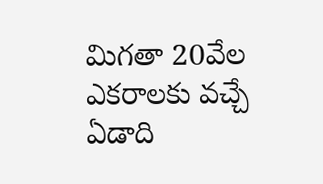మిగతా 20వేల ఎకరాలకు వచ్చే ఏడాది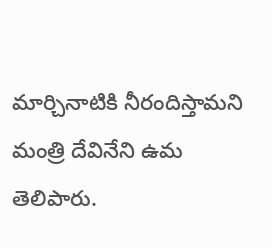మార్చినాటికి నీరందిస్తామని మంత్రి దేవినేని ఉమ తెలిపారు.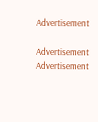Advertisement

Advertisement
Advertisement